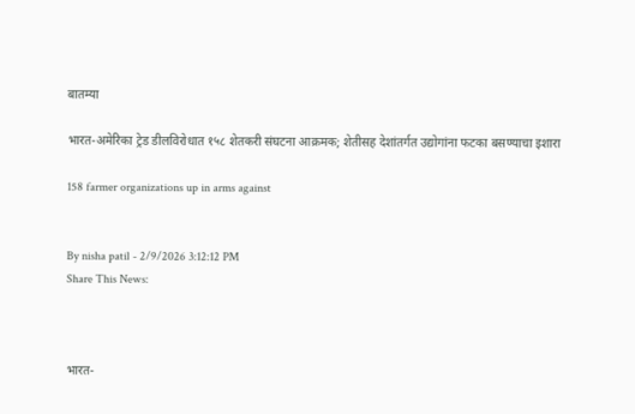बातम्या

भारत-अमेरिका ट्रेड डीलविरोधात १५८ शेतकरी संघटना आक्रमक; शेतीसह देशांतर्गत उद्योगांना फटका बसण्याचा इशारा

158 farmer organizations up in arms against


By nisha patil - 2/9/2026 3:12:12 PM
Share This News:



भारत-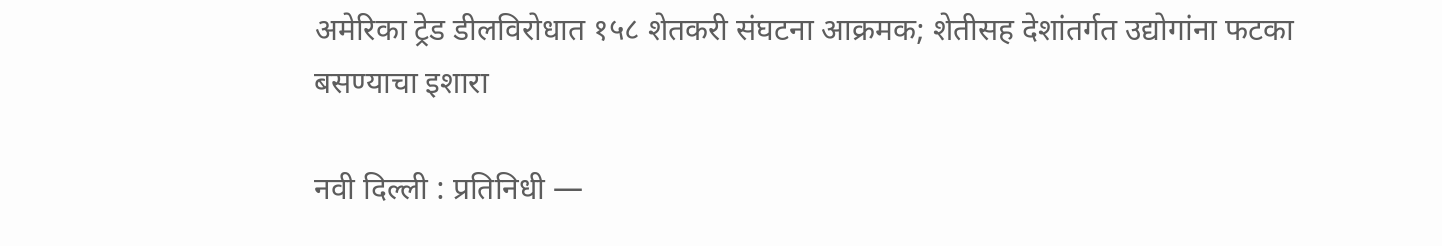अमेरिका ट्रेड डीलविरोधात १५८ शेतकरी संघटना आक्रमक; शेतीसह देशांतर्गत उद्योगांना फटका बसण्याचा इशारा

नवी दिल्ली : प्रतिनिधी —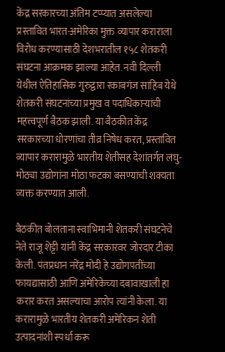केंद्र सरकारच्या अंतिम टप्प्यात असलेल्या प्रस्तावित भारत-अमेरिका मुक्त व्यापार कराराला विरोध करण्यासाठी देशभरातील १५८ शेतकरी संघटना आक्रमक झाल्या आहेत. नवी दिल्ली येथील ऐतिहासिक गुरुद्वारा रकाबगंज साहिब येथे शेतकरी संघटनांच्या प्रमुख व पदाधिकाऱ्यांची महत्त्वपूर्ण बैठक झाली. या बैठकीत केंद्र सरकारच्या धोरणांचा तीव्र निषेध करत, प्रस्तावित व्यापार करारामुळे भारतीय शेतीसह देशांतर्गत लघु-मोठ्या उद्योगांना मोठा फटका बसण्याची शक्यता व्यक्त करण्यात आली.

बैठकीत बोलताना स्वाभिमानी शेतकरी संघटनेचे नेते राजू शेट्टी यांनी केंद्र सरकारवर जोरदार टीका केली. पंतप्रधान नरेंद्र मोदी हे उद्योगपतींच्या फायद्यासाठी आणि अमेरिकेच्या दबावाखाली हा करार करत असल्याचा आरोप त्यांनी केला. या करारामुळे भारतीय शेतकरी अमेरिकन शेती उत्पादनांशी स्पर्धा करू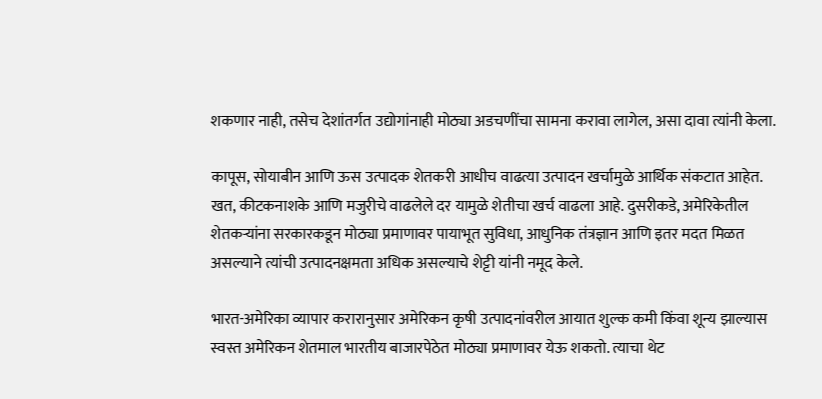शकणार नाही, तसेच देशांतर्गत उद्योगांनाही मोठ्या अडचणींचा सामना करावा लागेल, असा दावा त्यांनी केला.

कापूस, सोयाबीन आणि ऊस उत्पादक शेतकरी आधीच वाढत्या उत्पादन खर्चामुळे आर्थिक संकटात आहेत. खत, कीटकनाशके आणि मजुरीचे वाढलेले दर यामुळे शेतीचा खर्च वाढला आहे. दुसरीकडे, अमेरिकेतील शेतकऱ्यांना सरकारकडून मोठ्या प्रमाणावर पायाभूत सुविधा, आधुनिक तंत्रज्ञान आणि इतर मदत मिळत असल्याने त्यांची उत्पादनक्षमता अधिक असल्याचे शेट्टी यांनी नमूद केले.

भारत-अमेरिका व्यापार करारानुसार अमेरिकन कृषी उत्पादनांवरील आयात शुल्क कमी किंवा शून्य झाल्यास स्वस्त अमेरिकन शेतमाल भारतीय बाजारपेठेत मोठ्या प्रमाणावर येऊ शकतो. त्याचा थेट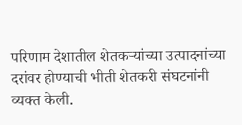परिणाम देशातील शेतकऱ्यांच्या उत्पादनांच्या दरांवर होण्याची भीती शेतकरी संघटनांनी व्यक्त केली.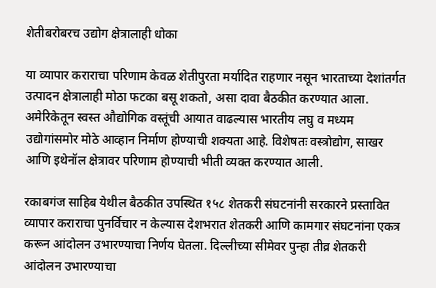शेतीबरोबरच उद्योग क्षेत्रालाही धोका

या व्यापार कराराचा परिणाम केवळ शेतीपुरता मर्यादित राहणार नसून भारताच्या देशांतर्गत उत्पादन क्षेत्रालाही मोठा फटका बसू शकतो, असा दावा बैठकीत करण्यात आला. अमेरिकेतून स्वस्त औद्योगिक वस्तूंची आयात वाढल्यास भारतीय लघु व मध्यम उद्योगांसमोर मोठे आव्हान निर्माण होण्याची शक्यता आहे. विशेषतः वस्त्रोद्योग, साखर आणि इथेनॉल क्षेत्रावर परिणाम होण्याची भीती व्यक्त करण्यात आली.

रकाबगंज साहिब येथील बैठकीत उपस्थित १५८ शेतकरी संघटनांनी सरकारने प्रस्तावित व्यापार कराराचा पुनर्विचार न केल्यास देशभरात शेतकरी आणि कामगार संघटनांना एकत्र करून आंदोलन उभारण्याचा निर्णय घेतला. दिल्लीच्या सीमेवर पुन्हा तीव्र शेतकरी आंदोलन उभारण्याचा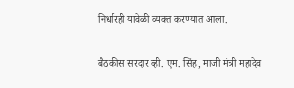निर्धारही यावेळी व्यक्त करण्यात आला.

बैठकीस सरदार व्ही. एम. सिंह, माजी मंत्री महादेव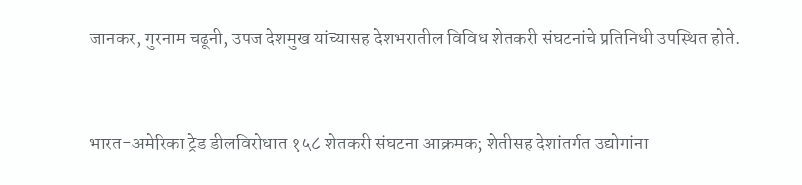जानकर, गुरनाम चढूनी, उपज देशमुख यांच्यासह देशभरातील विविध शेतकरी संघटनांचे प्रतिनिधी उपस्थित होते.


भारत-अमेरिका ट्रेड डीलविरोधात १५८ शेतकरी संघटना आक्रमक; शेतीसह देशांतर्गत उद्योगांना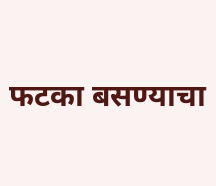फटका बसण्याचा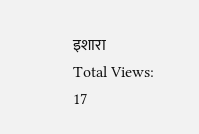इशारा
Total Views: 17